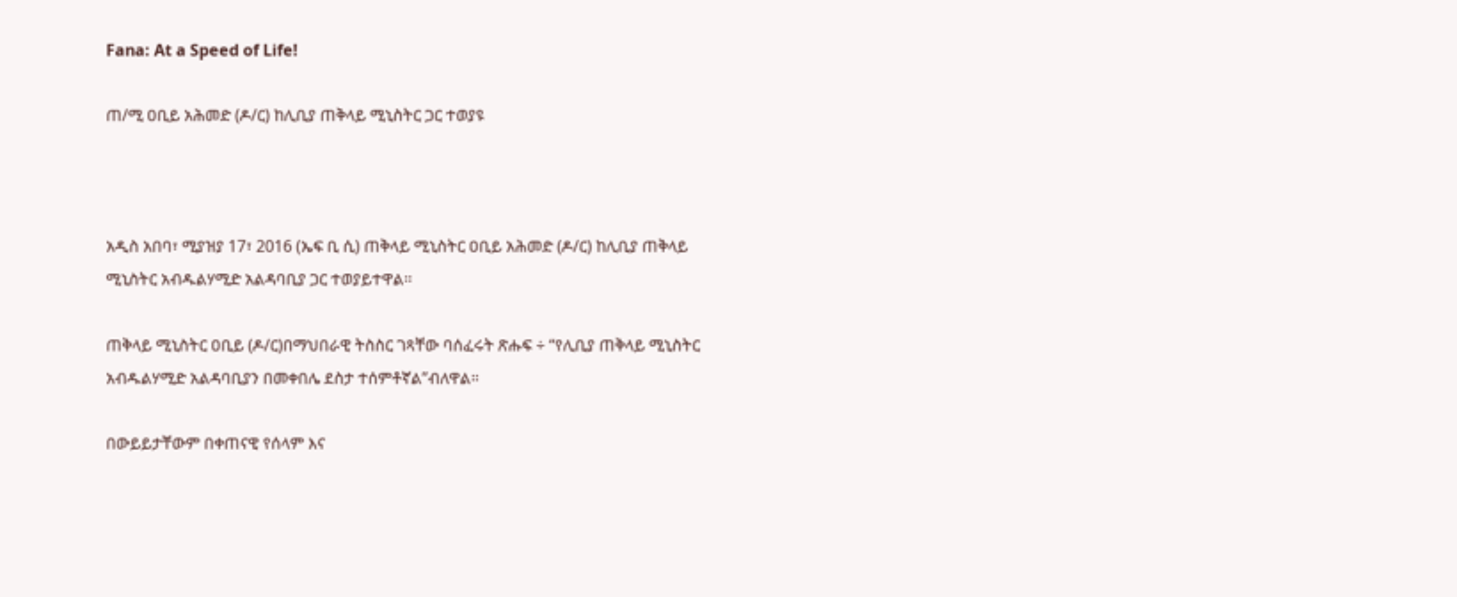Fana: At a Speed of Life!

ጠ/ሚ ዐቢይ አሕመድ (ዶ/ር) ከሊቢያ ጠቅላይ ሚኒስትር ጋር ተወያዩ



አዲስ አበባ፣ ሚያዝያ 17፣ 2016 (ኤፍ ቢ ሲ) ጠቅላይ ሚኒስትር ዐቢይ አሕመድ (ዶ/ር) ከሊቢያ ጠቅላይ ሚኒስትር አብዱልሃሚድ አልዳባቢያ ጋር ተወያይተዋል፡፡

ጠቅላይ ሚኒስትር ዐቢይ (ዶ/ር)በማህበራዊ ትስስር ገጻቸው ባሰፈሩት ጽሑፍ ÷ “የሊቢያ ጠቅላይ ሚኒስትር አብዱልሃሚድ አልዳባቢያን በመቀበሌ ደስታ ተሰምቶኛል”ብለዋል።

በውይይታቸውም በቀጠናዊ የሰላም እና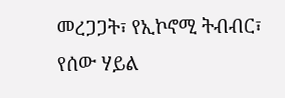መረጋጋት፣ የኢኮኖሚ ትብብር፣ የሰው ሃይል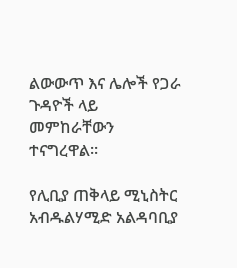ልውውጥ እና ሌሎች የጋራ ጉዳዮች ላይ መምከራቸውን ተናግረዋል፡፡

የሊቢያ ጠቅላይ ሚኒስትር አብዱልሃሚድ አልዳባቢያ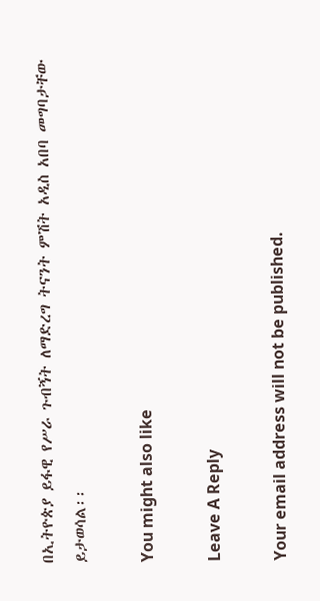በኢትዮጵያ ይፋዊ የሥራ ጉብኝት ለማድረግ ትናንት ምሽት አዲስ አበባ መግባታቸው ይታወሳል፡፡

You might also like

Leave A Reply

Your email address will not be published.